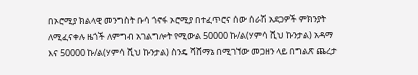በኦሮሚያ ክልላዊ መንግስት ቡሳ ጎኖፋ ኦሮሚያ በተፈጥሮና ሰው ሰራሽ አደጋዎች ምክንያት ለሚፈናቀሉ ዜጎች ለምግብ አገልግሎት የሚውል 50000 ኩ/ል(ሃምሳ ሺህ ኩንታል) አዳማ እና 50000 ኩ/ል(ሃምሳ ሺህ ኩንታል) ስንዴ ሻሸማኔ በሚገኘው መጋዘን ላይ በግልጽ ጨረታ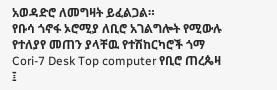አወዳድሮ ለመግዛት ይፈልጋል።
የቡሳ ጎኖፋ ኦሮሚያ ለቢሮ አገልግሎት የሚውሉ የተለያየ መጠን ያላቸዉ የተሽከርካሮች ጎማ Cori-7 Desk Top computer የቢሮ ጠረጴዛ ፤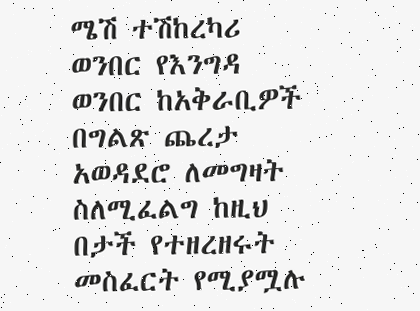ሜሽ ተሽከረካሪ ወንበር የእንግዳ ወንበር ከአቅራቢዎች በግልጽ ጨረታ አወዳደሮ ለመግዛት ስለሚፈልግ ከዚህ በታች የተዘረዘሩት መስፈርት የሚያሟሉ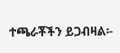ተጫራቾችን ይጋብዛል፡-